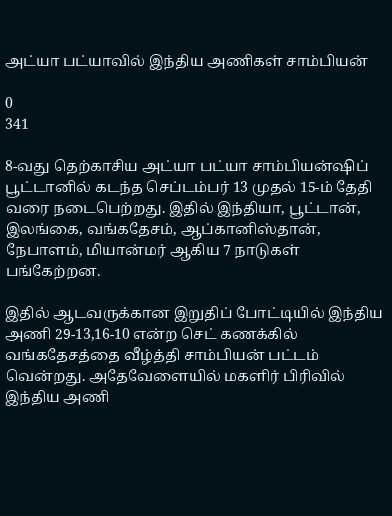அட்யா பட்யாவில் இந்திய அணிகள் சாம்பியன்

0
341

8-வது தெற்காசிய அட்யா பட்யா சாம்பியன்ஷிப் பூட்டானில் கடந்த செப்டம்பர் 13 முதல் 15-ம் தேதி வரை நடைபெற்றது. இதில் இந்தியா, பூட்டான், இலங்கை, வங்கதேசம், ஆப்கானிஸ்தான், நேபாளம், மியான்மர் ஆகிய 7 நாடுகள் பங்கேற்றன.

இதில் ஆடவருக்கான இறுதிப் போட்டியில் இந்திய அணி 29-13,16-10 என்ற செட் கணக்கில் வங்கதேசத்தை வீழ்த்தி சாம்பியன் பட்டம் வென்றது. அதேவேளையில் மகளிர் பிரிவில் இந்திய அணி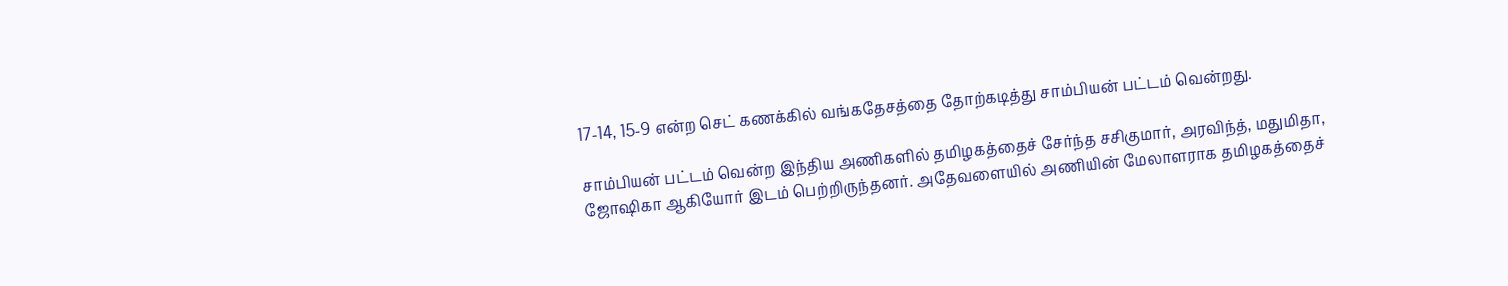17-14, 15-9 என்ற செட் கணக்கில் வங்கதேசத்தை தோற்கடித்து சாம்பியன் பட்டம் வென்றது.

சாம்பியன் பட்டம் வென்ற இந்திய அணிகளில் தமிழகத்தைச் சேர்ந்த சசிகுமார், அரவிந்த், மதுமிதா, ஜோஷிகா ஆகியோர் இடம் பெற்றிருந்தனர். அதேவளையில் அணியின் மேலாளராக தமிழகத்தைச்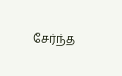சேர்ந்த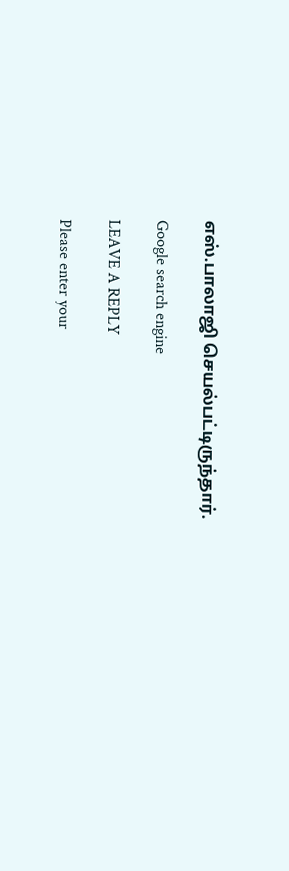எஸ்.பாலாஜி செயல்பட்டிருந்தார்.

Google search engine

LEAVE A REPLY

Please enter your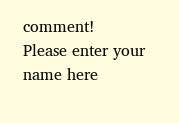comment!
Please enter your name here